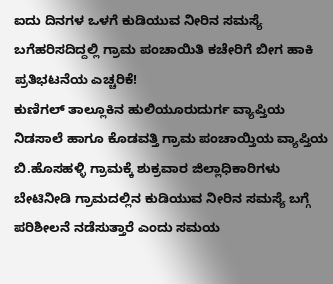ಐದು ದಿನಗಳ ಒಳಗೆ ಕುಡಿಯುವ ನೀರಿನ ಸಮಸ್ಯೆ ಬಗೆಹರಿಸದಿದ್ದಲ್ಲಿ ಗ್ರಾಮ ಪಂಚಾಯಿತಿ ಕಚೇರಿಗೆ ಬೀಗ ಹಾಕಿ ಪ್ರತಿಭಟನೆಯ ಎಚ್ಚರಿಕೆ!
ಕುಣಿಗಲ್ ತಾಲ್ಲೂಕಿನ ಹುಲಿಯೂರುದುರ್ಗ ವ್ಯಾಪ್ತಿಯ ನಿಡಸಾಲೆ ಹಾಗೂ ಕೊಡವತ್ತಿ ಗ್ರಾಮ ಪಂಚಾಯ್ತಿಯ ವ್ಯಾಪ್ತಿಯ ಬಿ.ಹೊಸಹಳ್ಳಿ ಗ್ರಾಮಕ್ಕೆ ಶುಕ್ರವಾರ ಜಿಲ್ಲಾಧಿಕಾರಿಗಳು ಬೇಟಿನೀಡಿ ಗ್ರಾಮದಲ್ಲಿನ ಕುಡಿಯುವ ನೀರಿನ ಸಮಸ್ಯೆ ಬಗ್ಗೆ ಪರಿಶೀಲನೆ ನಡೆಸುತ್ತಾರೆ ಎಂದು ಸಮಯ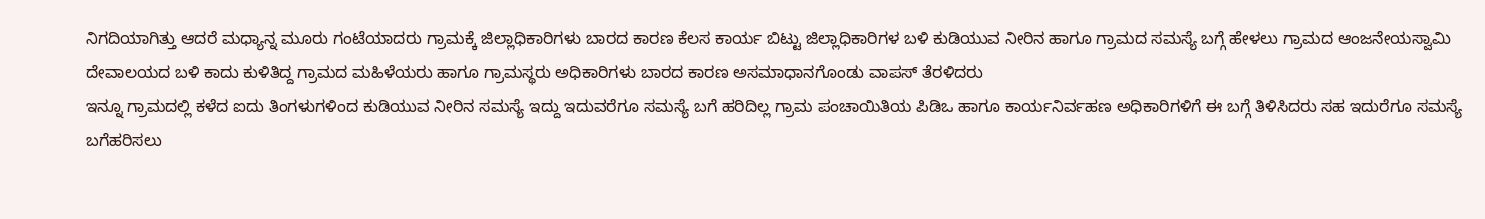ನಿಗದಿಯಾಗಿತ್ತು ಆದರೆ ಮಧ್ಯಾನ್ನ ಮೂರು ಗಂಟೆಯಾದರು ಗ್ರಾಮಕ್ಕೆ ಜಿಲ್ಲಾಧಿಕಾರಿಗಳು ಬಾರದ ಕಾರಣ ಕೆಲಸ ಕಾರ್ಯ ಬಿಟ್ಟು ಜಿಲ್ಲಾಧಿಕಾರಿಗಳ ಬಳಿ ಕುಡಿಯುವ ನೀರಿನ ಹಾಗೂ ಗ್ರಾಮದ ಸಮಸ್ಯೆ ಬಗ್ಗೆ ಹೇಳಲು ಗ್ರಾಮದ ಆಂಜನೇಯಸ್ವಾಮಿ ದೇವಾಲಯದ ಬಳಿ ಕಾದು ಕುಳಿತಿದ್ದ ಗ್ರಾಮದ ಮಹಿಳೆಯರು ಹಾಗೂ ಗ್ರಾಮಸ್ಥರು ಅಧಿಕಾರಿಗಳು ಬಾರದ ಕಾರಣ ಅಸಮಾಧಾನಗೊಂಡು ವಾಪಸ್ ತೆರಳಿದರು
ಇನ್ನೂ ಗ್ರಾಮದಲ್ಲಿ ಕಳೆದ ಐದು ತಿಂಗಳುಗಳಿಂದ ಕುಡಿಯುವ ನೀರಿನ ಸಮಸ್ಯೆ ಇದ್ದು ಇದುವರೆಗೂ ಸಮಸ್ಯೆ ಬಗೆ ಹರಿದಿಲ್ಲ ಗ್ರಾಮ ಪಂಚಾಯಿತಿಯ ಪಿಡಿಒ ಹಾಗೂ ಕಾರ್ಯನಿರ್ವಹಣ ಅಧಿಕಾರಿಗಳಿಗೆ ಈ ಬಗ್ಗೆ ತಿಳಿಸಿದರು ಸಹ ಇದುರೆಗೂ ಸಮಸ್ಯೆ ಬಗೆಹರಿಸಲು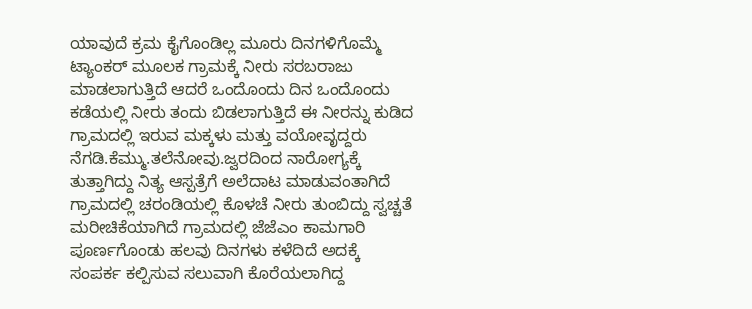ಯಾವುದೆ ಕ್ರಮ ಕೈಗೊಂಡಿಲ್ಲ ಮೂರು ದಿನಗಳಿಗೊಮ್ಮೆ ಟ್ಯಾಂಕರ್ ಮೂಲಕ ಗ್ರಾಮಕ್ಕೆ ನೀರು ಸರಬರಾಜು ಮಾಡಲಾಗುತ್ತಿದೆ ಆದರೆ ಒಂದೊಂದು ದಿನ ಒಂದೊಂದು ಕಡೆಯಲ್ಲಿ ನೀರು ತಂದು ಬಿಡಲಾಗುತ್ತಿದೆ ಈ ನೀರನ್ನು ಕುಡಿದ ಗ್ರಾಮದಲ್ಲಿ ಇರುವ ಮಕ್ಕಳು ಮತ್ತು ವಯೋವೃದ್ದರು ನೆಗಡಿ.ಕೆಮ್ಮು.ತಲೆನೋವು.ಜ್ವರದಿಂದ ನಾರೋಗ್ಯಕ್ಕೆ ತುತ್ತಾಗಿದ್ದು ನಿತ್ಯ ಆಸ್ಪತ್ರೆಗೆ ಅಲೆದಾಟ ಮಾಡುವಂತಾಗಿದೆ ಗ್ರಾಮದಲ್ಲಿ ಚರಂಡಿಯಲ್ಲಿ ಕೊಳಚೆ ನೀರು ತುಂಬಿದ್ದು ಸ್ವಚ್ಚತೆ ಮರೀಚಿಕೆಯಾಗಿದೆ ಗ್ರಾಮದಲ್ಲಿ ಜೆಜೆಎಂ ಕಾಮಗಾರಿ ಪೂರ್ಣಗೊಂಡು ಹಲವು ದಿನಗಳು ಕಳೆದಿದೆ ಅದಕ್ಕೆ ಸಂಪರ್ಕ ಕಲ್ಪಿಸುವ ಸಲುವಾಗಿ ಕೊರೆಯಲಾಗಿದ್ದ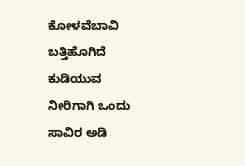ಕೋಳವೆಬಾವಿ ಬತ್ತಿಹೊಗಿದೆ ಕುಡಿಯುವ ನೀರಿಗಾಗಿ ಒಂದು ಸಾವಿರ ಅಡಿ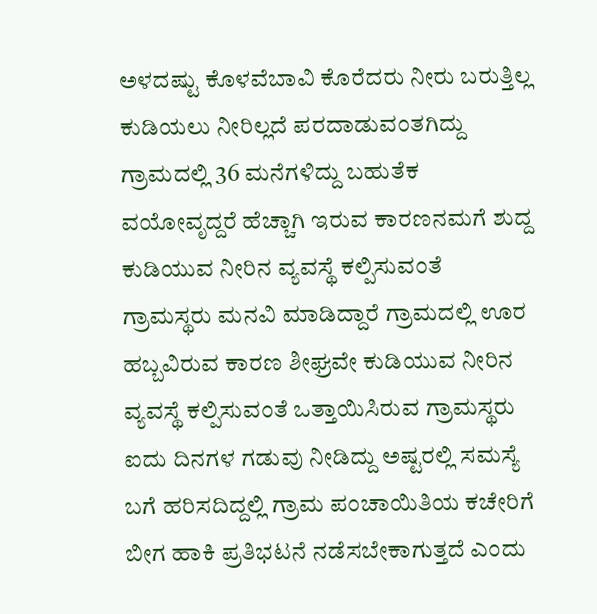ಅಳದಷ್ಟು ಕೊಳವೆಬಾವಿ ಕೊರೆದರು ನೀರು ಬರುತ್ತಿಲ್ಲ ಕುಡಿಯಲು ನೀರಿಲ್ಲದೆ ಪರದಾಡುವಂತಗಿದ್ದು ಗ್ರಾಮದಲ್ಲಿ 36 ಮನೆಗಳಿದ್ದು ಬಹುತೆಕ ವಯೋವೃದ್ದರೆ ಹೆಚ್ಚಾಗಿ ಇರುವ ಕಾರಣನಮಗೆ ಶುದ್ದ ಕುಡಿಯುವ ನೀರಿನ ವ್ಯವಸ್ಥೆ ಕಲ್ಪಿಸುವಂತೆ ಗ್ರಾಮಸ್ಥರು ಮನವಿ ಮಾಡಿದ್ದಾರೆ ಗ್ರಾಮದಲ್ಲಿ ಊರ ಹಬ್ಬವಿರುವ ಕಾರಣ ಶೀಘ್ರವೇ ಕುಡಿಯುವ ನೀರಿನ ವ್ಯವಸ್ಥೆ ಕಲ್ಪಿಸುವಂತೆ ಒತ್ತಾಯಿಸಿರುವ ಗ್ರಾಮಸ್ಥರು ಐದು ದಿನಗಳ ಗಡುವು ನೀಡಿದ್ದು ಅಷ್ಟರಲ್ಲಿ ಸಮಸ್ಯೆ ಬಗೆ ಹರಿಸದಿದ್ದಲ್ಲಿ ಗ್ರಾಮ ಪಂಚಾಯಿತಿಯ ಕಚೇರಿಗೆ ಬೀಗ ಹಾಕಿ ಪ್ರತಿಭಟನೆ ನಡೆಸಬೇಕಾಗುತ್ತದೆ ಎಂದು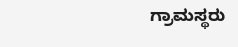ಗ್ರಾಮಸ್ಥರು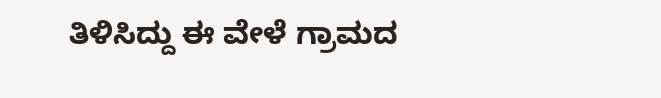ತಿಳಿಸಿದ್ದು ಈ ವೇಳೆ ಗ್ರಾಮದ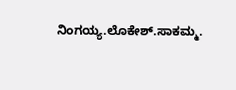ನಿಂಗಯ್ಯ.ಲೊಕೇಶ್.ಸಾಕಮ್ಮ.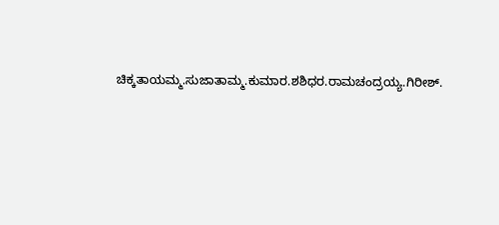ಚಿಕ್ಕತಾಯಮ್ಮ.ಸುಜಾತಾಮ್ಮ.ಕುಮಾರ.ಶಶಿಧರ.ರಾಮಚಂದ್ರಯ್ಯ.ಗಿರೀಶ್.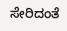ಸೇರಿದಂತೆ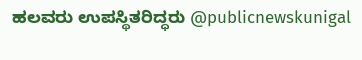ಹಲವರು ಉಪಸ್ಥಿತರಿದ್ಧರು @publicnewskunigal